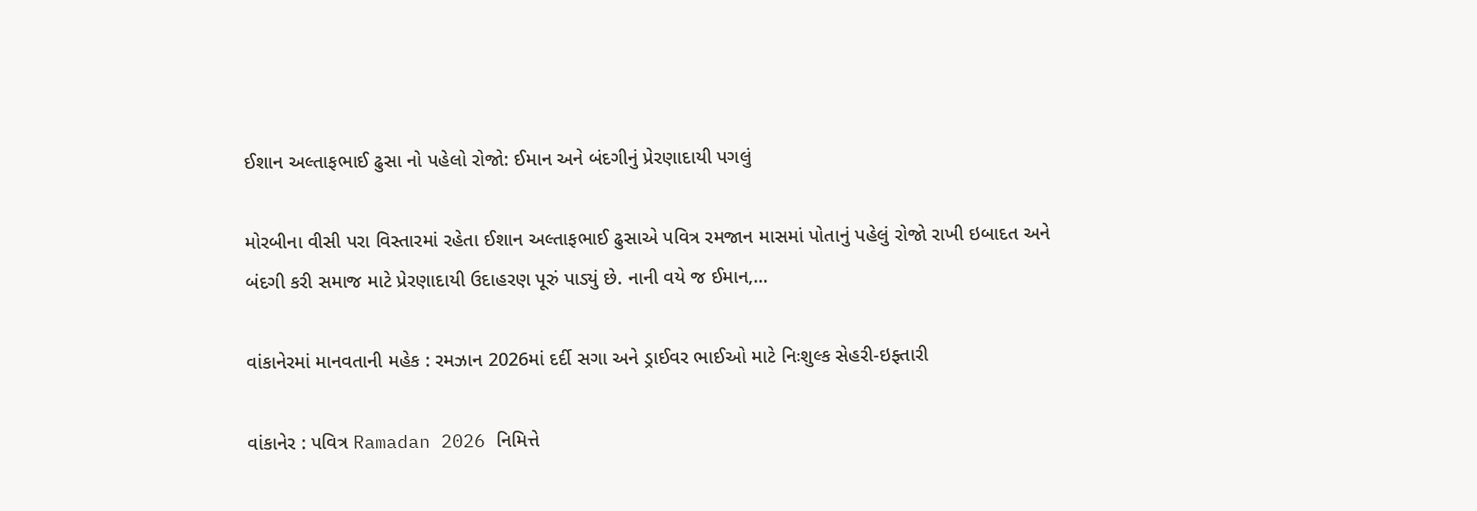ઈશાન અલ્તાફભાઈ ઢુસા નો પહેલો રોજો: ઈમાન અને બંદગીનું પ્રેરણાદાયી પગલું

મોરબીના વીસી પરા વિસ્તારમાં રહેતા ઈશાન અલ્તાફભાઈ ઢુસાએ પવિત્ર રમજાન માસમાં પોતાનું પહેલું રોજો રાખી ઇબાદત અને બંદગી કરી સમાજ માટે પ્રેરણાદાયી ઉદાહરણ પૂરું પાડ્યું છે. નાની વયે જ ઈમાન,…

વાંકાનેરમાં માનવતાની મહેક : રમઝાન 2026માં દર્દી સગા અને ડ્રાઈવર ભાઈઓ માટે નિઃશુલ્ક સેહરી-ઇફ્તારી

વાંકાનેર : પવિત્ર Ramadan 2026 નિમિત્તે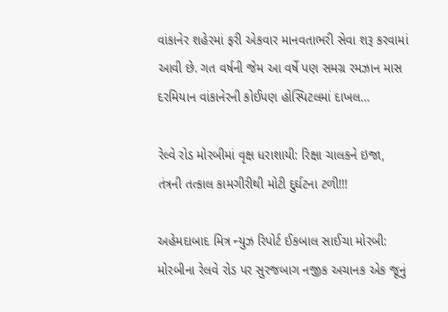વાંકાનેર શહેરમાં ફરી એકવાર માનવતાભરી સેવા શરૂ કરવામાં આવી છે. ગત વર્ષની જેમ આ વર્ષે પણ સમગ્ર રમઝાન માસ દરમિયાન વાંકાનેરની કોઈપણ હોસ્પિટલમાં દાખલ…

રેલ્વે રોડ મોરબીમાં વૃક્ષ ધરાશાયી: રિક્ષા ચાલકને ઇજા, તંત્રની તત્કાલ કામગીરીથી મોટી દુર્ઘટના ટળી!!!

અહેમદાબાદ મિત્ર ન્યુઝ રિપોર્ટ ઈકબાલ સાઈચા મોરબી: મોરબીના રેલવે રોડ પર સુરજબાગ નજીક અચાનક એક જૂનું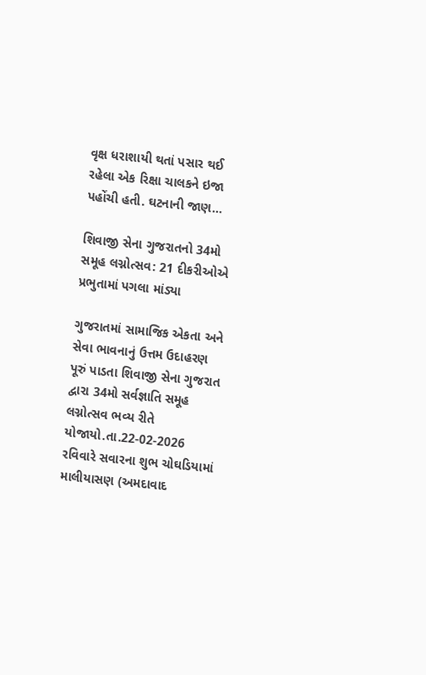વૃક્ષ ધરાશાયી થતાં પસાર થઈ રહેલા એક રિક્ષા ચાલકને ઇજા પહોંચી હતી. ઘટનાની જાણ…

શિવાજી સેના ગુજરાતનો 34મો સમૂહ લગ્નોત્સવ: 21 દીકરીઓએ પ્રભુતામાં પગલા માંડ્યા

ગુજરાતમાં સામાજિક એકતા અને સેવા ભાવનાનું ઉત્તમ ઉદાહરણ પૂરું પાડતા શિવાજી સેના ગુજરાત દ્વારા 34મો સર્વજ્ઞાતિ સમૂહ લગ્નોત્સવ ભવ્ય રીતે યોજાયો.તા.22-02-2026 રવિવારે સવારના શુભ ચોઘડિયામાં માલીયાસણ (અમદાવાદ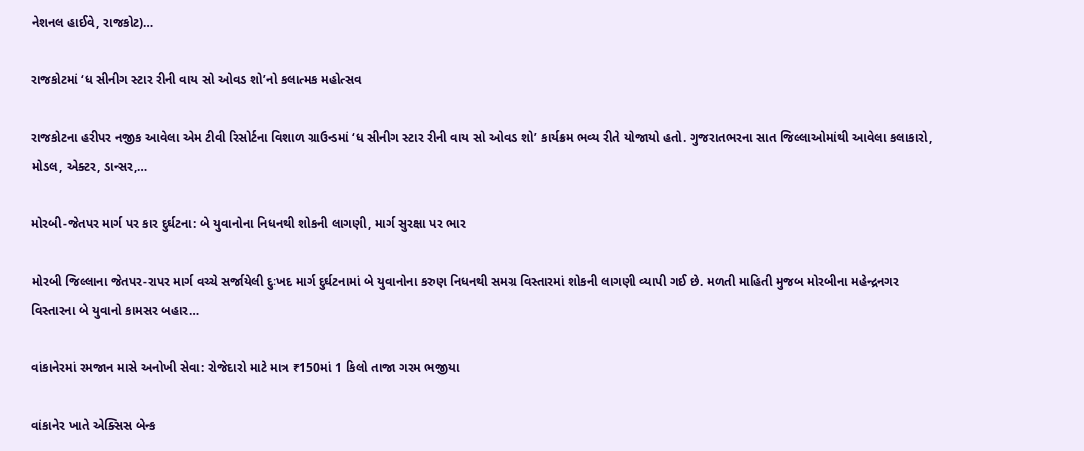નેશનલ હાઈવે, રાજકોટ)…

રાજકોટમાં ‘ધ સીનીગ સ્ટાર રીની વાય સો ઓવડ શો’નો કલાત્મક મહોત્સવ

રાજકોટના હરીપર નજીક આવેલા એમ ટીવી રિસોર્ટના વિશાળ ગ્રાઉન્ડમાં ‘ધ સીનીગ સ્ટાર રીની વાય સો ઓવડ શો’ કાર્યક્રમ ભવ્ય રીતે યોજાયો હતો. ગુજરાતભરના સાત જિલ્લાઓમાંથી આવેલા કલાકારો, મોડલ, એક્ટર, ડાન્સર,…

મોરબી-જેતપર માર્ગ પર કાર દુર્ઘટના: બે યુવાનોના નિધનથી શોકની લાગણી, માર્ગ સુરક્ષા પર ભાર

મોરબી જિલ્લાના જેતપર-રાપર માર્ગ વચ્ચે સર્જાયેલી દુઃખદ માર્ગ દુર્ઘટનામાં બે યુવાનોના કરુણ નિધનથી સમગ્ર વિસ્તારમાં શોકની લાગણી વ્યાપી ગઈ છે. મળતી માહિતી મુજબ મોરબીના મહેન્દ્રનગર વિસ્તારના બે યુવાનો કામસર બહાર…

વાંકાનેરમાં રમજાન માસે અનોખી સેવા: રોજેદારો માટે માત્ર ₹150માં 1 કિલો તાજા ગરમ ભજીયા

વાંકાનેર ખાતે એક્સિસ બેન્ક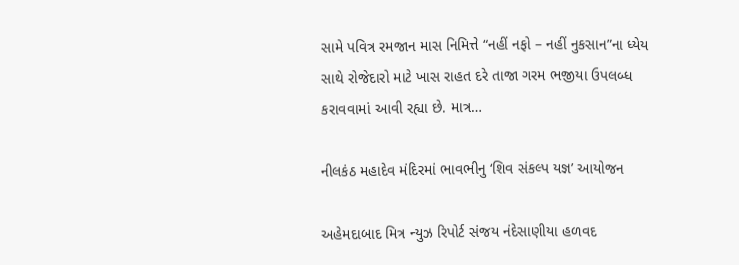સામે પવિત્ર રમજાન માસ નિમિત્તે “નહીં નફો – નહીં નુકસાન”ના ધ્યેય સાથે રોજેદારો માટે ખાસ રાહત દરે તાજા ગરમ ભજીયા ઉપલબ્ધ કરાવવામાં આવી રહ્યા છે. માત્ર…

નીલકંઠ મહાદેવ મંદિરમાં ભાવભીનુ ‘શિવ સંકલ્પ યજ્ઞ’ આયોજન

અહેમદાબાદ મિત્ર ન્યુઝ રિપોર્ટ સંજય નંદેસાણીયા હળવદ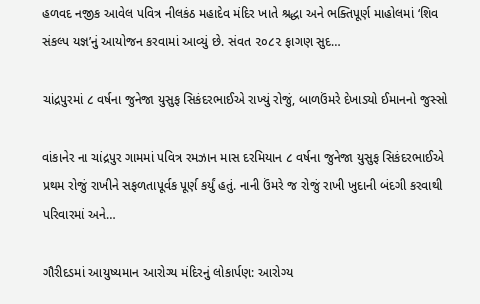હળવદ નજીક આવેલ પવિત્ર નીલકંઠ મહાદેવ મંદિર ખાતે શ્રદ્ધા અને ભક્તિપૂર્ણ માહોલમાં ‘શિવ સંકલ્પ યજ્ઞ’નું આયોજન કરવામાં આવ્યું છે. સંવત ૨૦૮૨ ફાગણ સુદ…

ચાંદ્રપુરમાં ૮ વર્ષના જુનેજા યુસુફ સિકંદરભાઈએ રાખ્યું રોજું, બાળઉંમરે દેખાડ્યો ઈમાનનો જુસ્સો

વાંકાનેર ના ચાંદ્રપુર ગામમાં પવિત્ર રમઝાન માસ દરમિયાન ૮ વર્ષના જુનેજા યુસુફ સિકંદરભાઈએ પ્રથમ રોજું રાખીને સફળતાપૂર્વક પૂર્ણ કર્યું હતું. નાની ઉંમરે જ રોજું રાખી ખુદાની બંદગી કરવાથી પરિવારમાં અને…

ગૌરીદડમાં આયુષ્યમાન આરોગ્ય મંદિરનું લોકાર્પણ: આરોગ્ય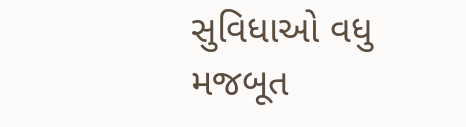સુવિધાઓ વધુ મજબૂત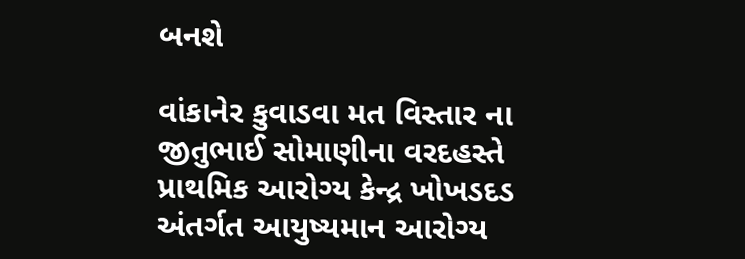બનશે

વાંકાનેર કુવાડવા મત વિસ્તાર ના જીતુભાઈ સોમાણીના વરદહસ્તે પ્રાથમિક આરોગ્ય કેન્દ્ર ખોખડદડ અંતર્ગત આયુષ્યમાન આરોગ્ય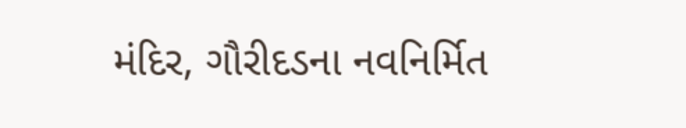મંદિર, ગૌરીદડના નવનિર્મિત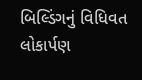બિલ્ડિંગનું વિધિવત લોકાર્પણ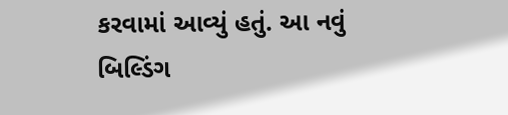કરવામાં આવ્યું હતું. આ નવું બિલ્ડિંગ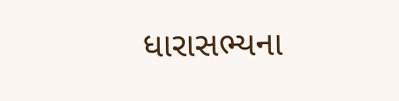ધારાસભ્યના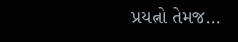પ્રયત્નો તેમજ…